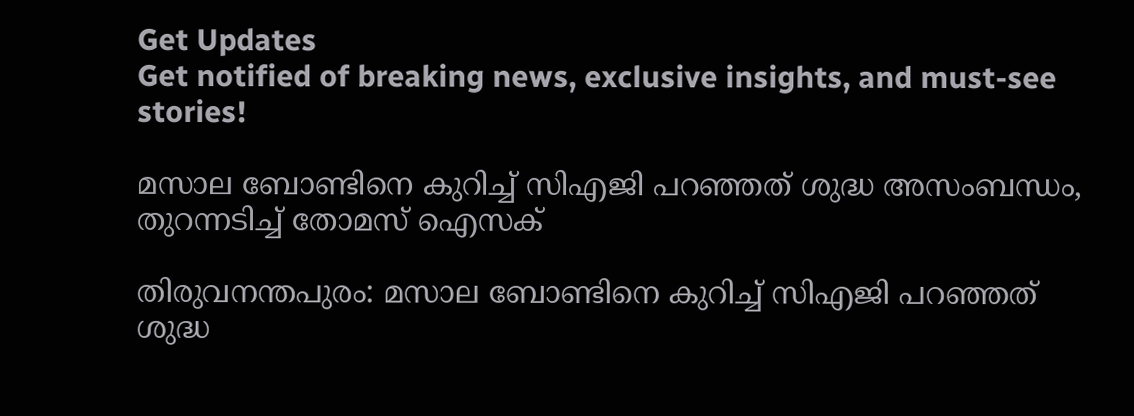Get Updates
Get notified of breaking news, exclusive insights, and must-see stories!

മസാല ബോണ്ടിനെ കുറിച്ച് സിഎജി പറഞ്ഞത് ശുദ്ധ അസംബന്ധം, തുറന്നടിച്ച് തോമസ് ഐസക്

തിരുവനന്തപുരം: മസാല ബോണ്ടിനെ കുറിച്ച് സിഎജി പറഞ്ഞത് ശുദ്ധ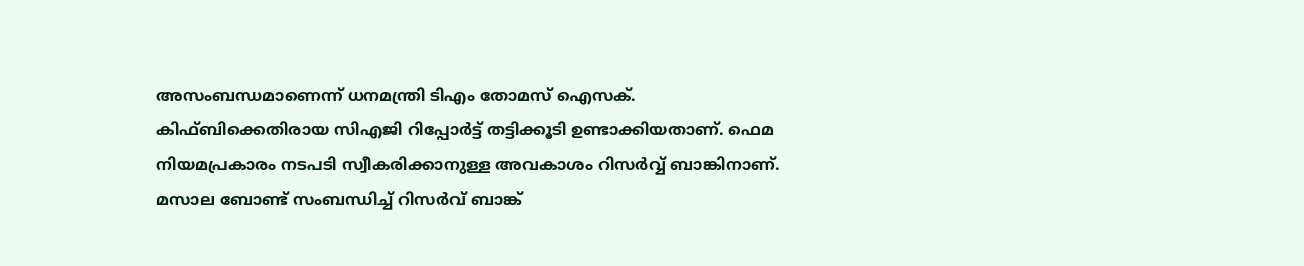അസംബന്ധമാണെന്ന് ധനമന്ത്രി ടിഎം തോമസ് ഐസക്. കിഫ്ബിക്കെതിരായ സിഎജി റിപ്പോര്‍ട്ട് തട്ടിക്കൂടി ഉണ്ടാക്കിയതാണ്. ഫെമ നിയമപ്രകാരം നടപടി സ്വീകരിക്കാനുള്ള അവകാശം റിസര്‍വ്വ് ബാങ്കിനാണ്. മസാല ബോണ്ട് സംബന്ധിച്ച് റിസര്‍വ് ബാങ്ക്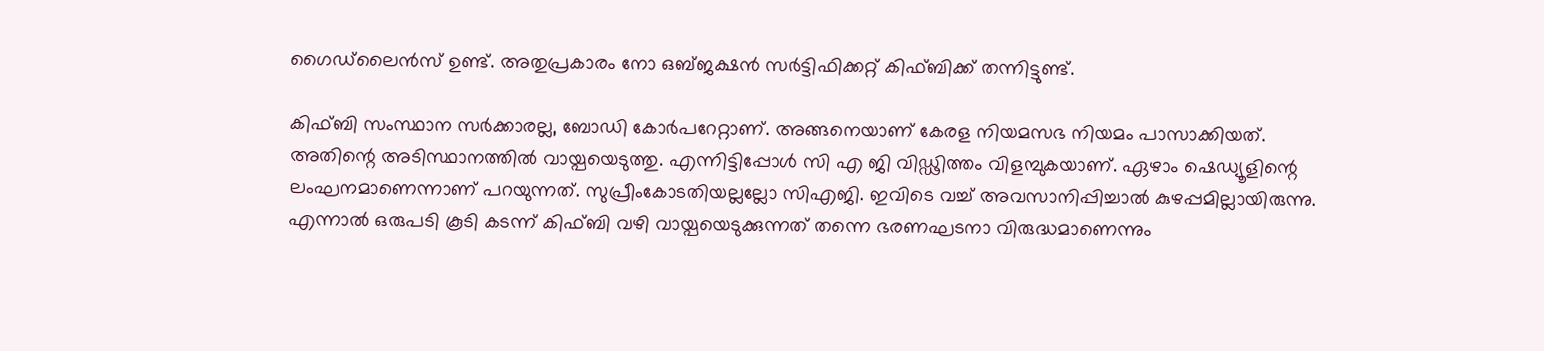ഗൈഡ്‌ലൈന്‍സ് ഉണ്ട്. അതുപ്രകാരം നോ ഒബ്ജക്ഷന്‍ സര്‍ട്ടിഫിക്കറ്റ് കിഫ്ബിക്ക് തന്നിട്ടുണ്ട്.

കിഫ്ബി സംസ്ഥാന സര്‍ക്കാരല്ല, ബോഡി കോര്‍പറേറ്റാണ്. അങ്ങനെയാണ് കേരള നിയമസഭ നിയമം പാസാക്കിയത്. അതിന്റെ അടിസ്ഥാനത്തില്‍ വായ്പയെടുത്തു. എന്നിട്ടിപ്പോൾ സി എ ജി വിഡ്ഢിത്തം വിളമ്പുകയാണ്. ഏഴാം ഷെഡ്യൂളിന്റെ ലംഘനമാണെന്നാണ് പറയുന്നത്. സുപ്രീംകോടതിയല്ലല്ലോ സിഎജി. ഇവിടെ വച്ച് അവസാനിപ്പിച്ചാല്‍ കുഴപ്പമില്ലായിരുന്നു. എന്നാല്‍ ഒരുപടി കൂടി കടന്ന് കിഫ്ബി വഴി വായ്പയെടുക്കുന്നത് തന്നെ ഭരണഘടനാ വിരുദ്ധമാണെന്നും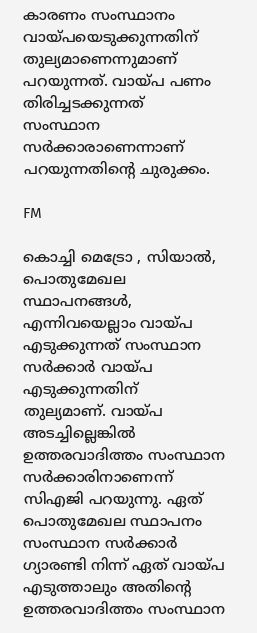കാരണം സംസ്ഥാനം വായ്പയെടുക്കുന്നതിന് തുല്യമാണെന്നുമാണ് പറയുന്നത്. വായ്പ പണം തിരിച്ചടക്കുന്നത് സംസ്ഥാന സര്‍ക്കാരാണെന്നാണ് പറയുന്നതിന്റെ ചുരുക്കം.

FM

കൊച്ചി മെട്രോ , സിയാല്‍, പൊതുമേഖല സ്ഥാപനങ്ങള്‍, എന്നിവയെല്ലാം വായ്പ എടുക്കുന്നത് സംസ്ഥാന സര്‍ക്കാര്‍ വായ്പ എടുക്കുന്നതിന് തുല്യമാണ്. വായ്പ അടച്ചില്ലെങ്കില്‍ ഉത്തരവാദിത്തം സംസ്ഥാന സര്‍ക്കാരിനാണെന്ന് സിഎജി പറയുന്നു. ഏത് പൊതുമേഖല സ്ഥാപനം സംസ്ഥാന സര്‍ക്കാര്‍ ഗ്യാരണ്ടി നിന്ന് ഏത്‌ വായ്പ എടുത്താലും അതിന്റെ ഉത്തരവാദിത്തം സംസ്ഥാന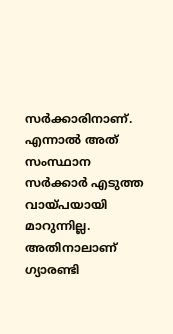സര്‍ക്കാരിനാണ്. എന്നാല്‍ അത് സംസ്ഥാന സര്‍ക്കാര്‍ എടുത്ത വായ്പയായി മാറുന്നില്ല. അതിനാലാണ് ഗ്യാരണ്ടി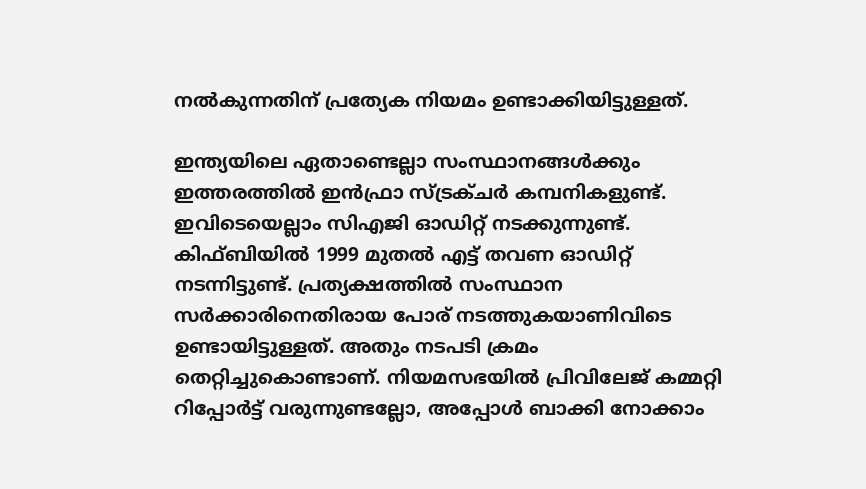നല്‍കുന്നതിന് പ്രത്യേക നിയമം ഉണ്ടാക്കിയിട്ടുള്ളത്.

ഇന്ത്യയിലെ ഏതാണ്ടെല്ലാ സംസ്ഥാനങ്ങള്‍ക്കും ഇത്തരത്തില്‍ ഇന്‍ഫ്രാ സ്ട്രക്ചര്‍ കമ്പനികളുണ്ട്. ഇവിടെയെല്ലാം സിഎജി ഓഡിറ്റ് നടക്കുന്നുണ്ട്. കിഫ്ബിയില്‍ 1999 മുതല്‍ എട്ട് തവണ ഓഡിറ്റ് നടന്നിട്ടുണ്ട്. പ്രത്യക്ഷത്തില്‍ സംസ്ഥാന സര്‍ക്കാരിനെതിരായ പോര് നടത്തുകയാണിവിടെ ഉണ്ടായിട്ടുള്ളത്. അതും നടപടി ക്രമം തെറ്റിച്ചുകൊണ്ടാണ്‌. നിയമസഭയില്‍ പ്രിവിലേജ് കമ്മറ്റി റിപ്പോര്‍ട്ട് വരുന്നുണ്ടല്ലോ, അപ്പോള്‍ ബാക്കി നോക്കാം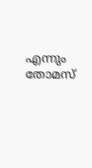എന്നും തോമസ്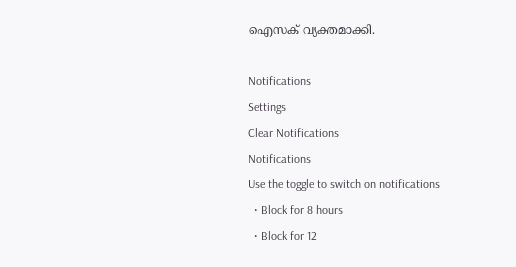ഐസക് വ്യക്തമാക്കി.

Notifications
Settings
Clear Notifications
Notifications
Use the toggle to switch on notifications
  • Block for 8 hours
  • Block for 12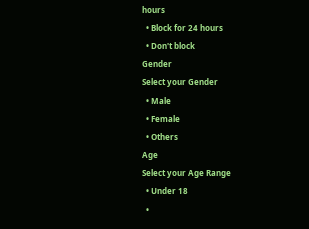hours
  • Block for 24 hours
  • Don't block
Gender
Select your Gender
  • Male
  • Female
  • Others
Age
Select your Age Range
  • Under 18
  •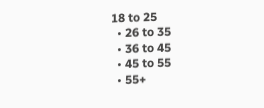18 to 25
  • 26 to 35
  • 36 to 45
  • 45 to 55
  • 55+